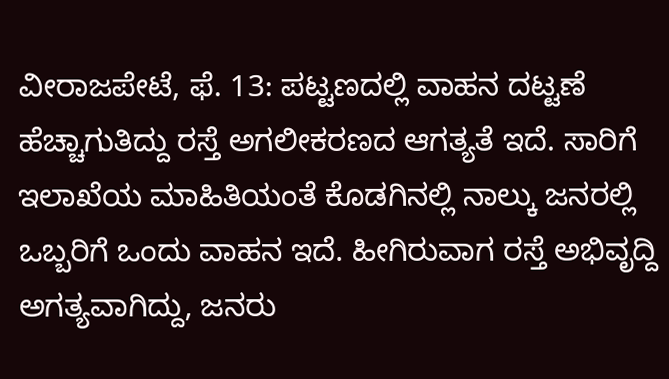ವೀರಾಜಪೇಟೆ, ಫೆ. 13: ಪಟ್ಟಣದಲ್ಲಿ ವಾಹನ ದಟ್ಟಣೆ ಹೆಚ್ಚಾಗುತಿದ್ದು ರಸ್ತೆ ಅಗಲೀಕರಣದ ಆಗತ್ಯತೆ ಇದೆ. ಸಾರಿಗೆ ಇಲಾಖೆಯ ಮಾಹಿತಿಯಂತೆ ಕೊಡಗಿನಲ್ಲಿ ನಾಲ್ಕು ಜನರಲ್ಲಿ ಒಬ್ಬರಿಗೆ ಒಂದು ವಾಹನ ಇದೆ. ಹೀಗಿರುವಾಗ ರಸ್ತೆ ಅಭಿವೃದ್ದಿ ಅಗತ್ಯವಾಗಿದ್ದು, ಜನರು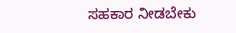ಸಹಕಾರ ನೀಡಬೇಕು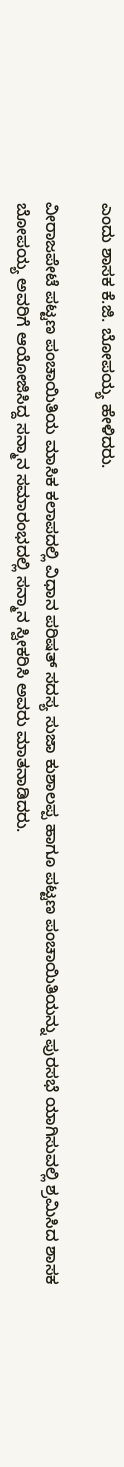ಎಂದು ಶಾಸಕ ಕೆ.ಜಿ. ಬೋಪಯ್ಯ ಹೇಳಿದರು.

ವೀರಾಜಪೇಟೆ ಪಟ್ಟಣ ಪಂಚಾಯಿತಿಯ ಮಾಸಿಕ ಕಲಾಪದಲ್ಲಿ ವಿಧಾನ ಪರಿಷತ್ ಸದಸ್ಯ ಸುಜಾ ಕುಶಾಲಪ್ಪ ಹಾಗೂ ಪಟ್ಟಣ ಪಂಚಾಯಿತಿಯನ್ನು ಪುರಸಭೆ ಯಾಗಿಸುವಲ್ಲಿ ಶ್ರಮಿಸಿದ ಶಾಸಕ ಬೋಪಯ್ಯ ಅವರಿಗೆ ಆಯೋಜಿಸಿದ್ದ ಸನ್ಮಾನ ಸಮಾರಂಭದಲ್ಲಿ ಸನ್ಮಾನ ಸ್ವೀಕರಿಸಿ ಅವರು ಮಾತನಾಡಿದರು.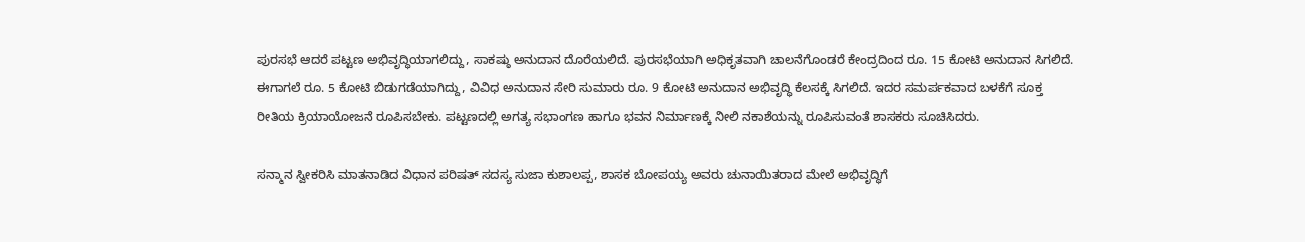ಪುರಸಭೆ ಆದರೆ ಪಟ್ಟಣ ಅಭಿವೃದ್ಧಿಯಾಗಲಿದ್ದು, ಸಾಕಷ್ಠು ಅನುದಾನ ದೊರೆಯಲಿದೆ. ಪುರಸಭೆಯಾಗಿ ಅಧಿಕೃತವಾಗಿ ಚಾಲನೆಗೊಂಡರೆ ಕೇಂದ್ರದಿಂದ ರೂ. 15 ಕೋಟಿ ಅನುದಾನ ಸಿಗಲಿದೆ. ಈಗಾಗಲೆ ರೂ. 5 ಕೋಟಿ ಬಿಡುಗಡೆಯಾಗಿದ್ದು, ವಿವಿಧ ಅನುದಾನ ಸೇರಿ ಸುಮಾರು ರೂ. 9 ಕೋಟಿ ಅನುದಾನ ಅಭಿವೃದ್ಧಿ ಕೆಲಸಕ್ಕೆ ಸಿಗಲಿದೆ. ಇದರ ಸಮರ್ಪಕವಾದ ಬಳಕೆಗೆ ಸೂಕ್ತ ರೀತಿಯ ಕ್ರಿಯಾಯೋಜನೆ ರೂಪಿಸಬೇಕು. ಪಟ್ಟಣದಲ್ಲಿ ಅಗತ್ಯ ಸಭಾಂಗಣ ಹಾಗೂ ಭವನ ನಿರ್ಮಾಣಕ್ಕೆ ನೀಲಿ ನಕಾಶೆಯನ್ನು ರೂಪಿಸುವಂತೆ ಶಾಸಕರು ಸೂಚಿಸಿದರು.

ಸನ್ಮಾನ ಸ್ವೀಕರಿಸಿ ಮಾತನಾಡಿದ ವಿಧಾನ ಪರಿಷತ್ ಸದಸ್ಯ ಸುಜಾ ಕುಶಾಲಪ್ಪ, ಶಾಸಕ ಬೋಪಯ್ಯ ಅವರು ಚುನಾಯಿತರಾದ ಮೇಲೆ ಅಭಿವೃದ್ಧಿಗೆ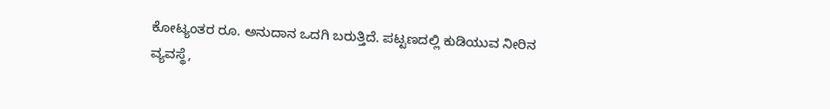ಕೋಟ್ಯಂತರ ರೂ. ಅನುದಾನ ಒದಗಿ ಬರುತ್ತಿದೆ. ಪಟ್ಟಣದಲ್ಲಿ ಕುಡಿಯುವ ನೀರಿನ ವ್ಯವಸ್ಥೆ,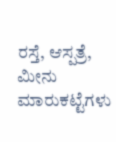ರಸ್ತೆ, ಆಸ್ಪತ್ರೆ, ಮೀನು ಮಾರುಕಟ್ಟೆಗಳು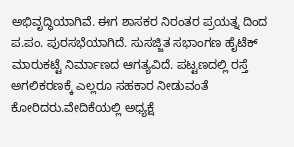ಅಭಿವೃದ್ಧಿಯಾಗಿವೆ. ಈಗ ಶಾಸಕರ ನಿರಂತರ ಪ್ರಯತ್ನ ದಿಂದ ಪ.ಪಂ. ಪುರಸಭೆಯಾಗಿದೆ. ಸುಸಜ್ಜಿತ ಸಭಾಂಗಣ ಹೈಟೆಕ್ ಮಾರುಕಟ್ಟೆ ನಿರ್ಮಾಣದ ಆಗತ್ಯವಿದೆ. ಪಟ್ಟಣದಲ್ಲಿ ರಸ್ತೆ ಅಗಲಿಕರಣಕ್ಕೆ ಎಲ್ಲರೂ ಸಹಕಾರ ನೀಡುವಂತೆ ಕೋರಿದರು.ವೇದಿಕೆಯಲ್ಲಿ ಅಧ್ಯಕ್ಷೆ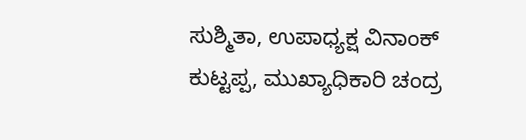ಸುಶ್ಮಿತಾ, ಉಪಾಧ್ಯಕ್ಷ ವಿನಾಂಕ್ ಕುಟ್ಟಪ್ಪ, ಮುಖ್ಯಾಧಿಕಾರಿ ಚಂದ್ರ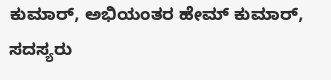ಕುಮಾರ್, ಅಭಿಯಂತರ ಹೇಮ್ ಕುಮಾರ್, ಸದಸ್ಯರು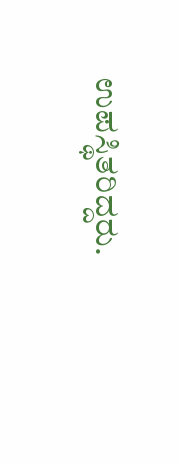ಉಪಸ್ಥಿತರಿದ್ದರು.